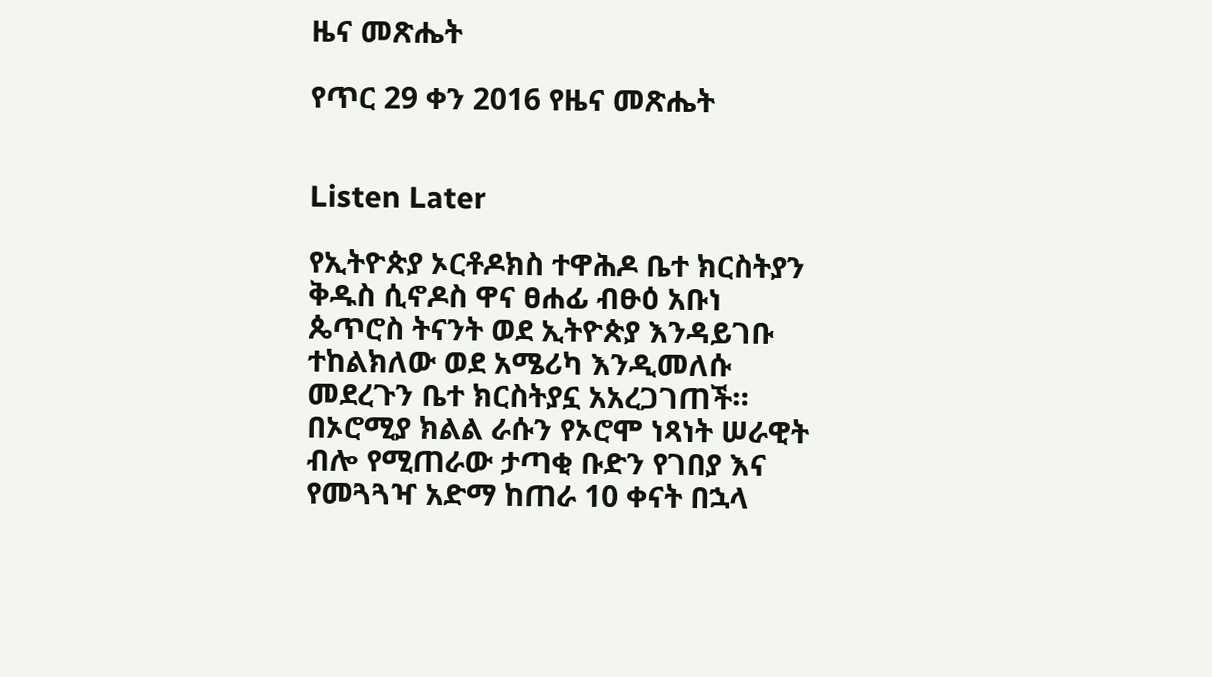ዜና መጽሔት

የጥር 29 ቀን 2016 የዜና መጽሔት


Listen Later

የኢትዮጵያ ኦርቶዶክስ ተዋሕዶ ቤተ ክርስትያን ቅዱስ ሲኖዶስ ዋና ፀሐፊ ብፁዕ አቡነ ጴጥሮስ ትናንት ወደ ኢትዮጵያ እንዳይገቡ ተከልክለው ወደ አሜሪካ እንዲመለሱ መደረጉን ቤተ ክርስትያኗ አአረጋገጠች። በኦሮሚያ ክልል ራሱን የኦሮሞ ነጻነት ሠራዊት ብሎ የሚጠራው ታጣቂ ቡድን የገበያ እና የመጓጓዣ አድማ ከጠራ 10 ቀናት በኋላ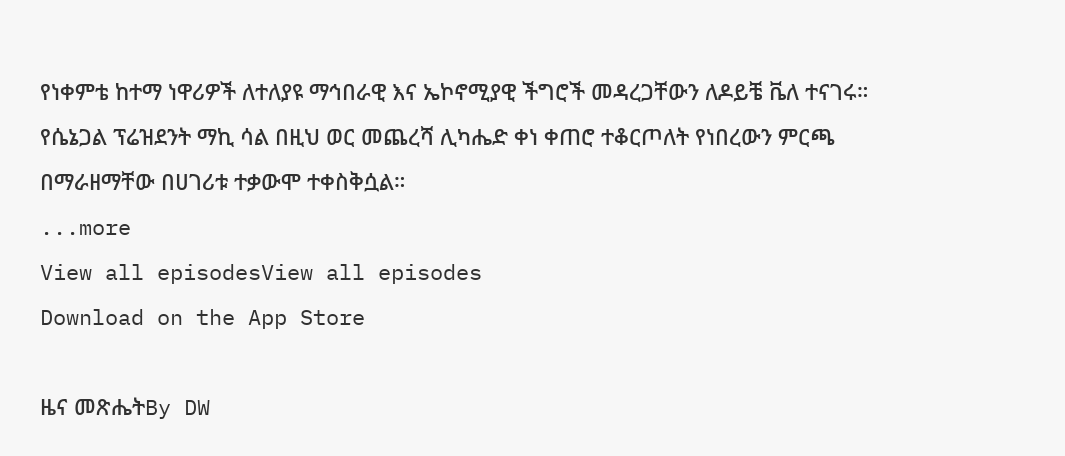የነቀምቴ ከተማ ነዋሪዎች ለተለያዩ ማኅበራዊ እና ኤኮኖሚያዊ ችግሮች መዳረጋቸውን ለዶይቼ ቬለ ተናገሩ። የሴኔጋል ፕሬዝደንት ማኪ ሳል በዚህ ወር መጨረሻ ሊካሔድ ቀነ ቀጠሮ ተቆርጦለት የነበረውን ምርጫ በማራዘማቸው በሀገሪቱ ተቃውሞ ተቀስቅሷል።
...more
View all episodesView all episodes
Download on the App Store

ዜና መጽሔትBy DW